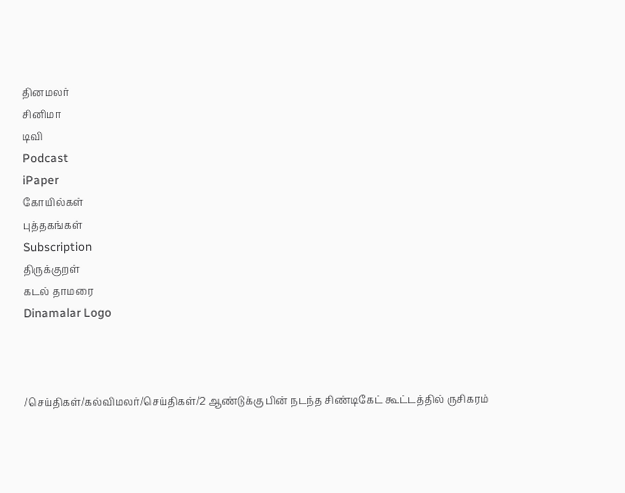தினமலர்
சினிமா
டிவி
Podcast
iPaper
கோயில்கள்
புத்தகங்கள்
Subscription
திருக்குறள்
கடல் தாமரை
Dinamalar Logo



/செய்திகள்/கல்விமலர்/செய்திகள்/2 ஆண்டுக்கு பின் நடந்த சிண்டிகேட் கூட்டத்தில் ருசிகரம்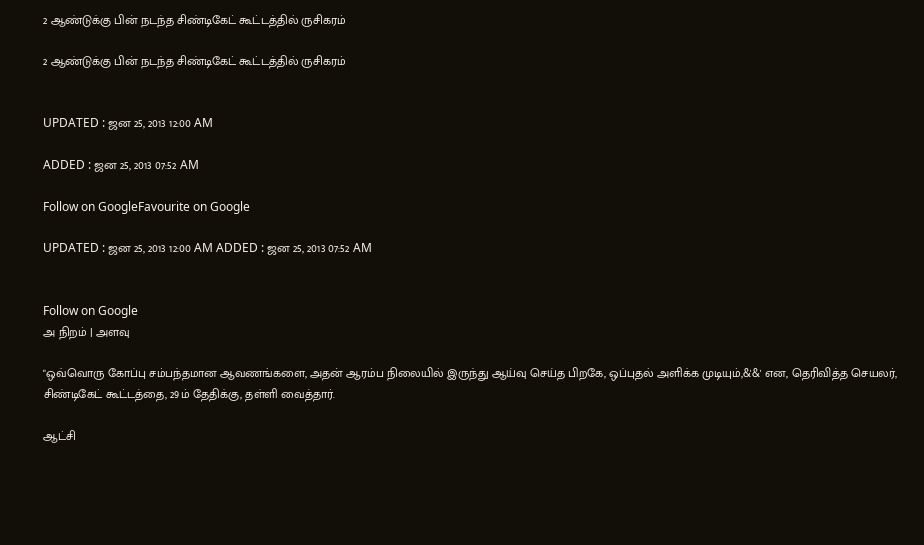2 ஆண்டுக்கு பின் நடந்த சிண்டிகேட் கூட்டத்தில் ருசிகரம்

2 ஆண்டுக்கு பின் நடந்த சிண்டிகேட் கூட்டத்தில் ருசிகரம்


UPDATED : ஜன 25, 2013 12:00 AM

ADDED : ஜன 25, 2013 07:52 AM

Follow on GoogleFavourite on Google

UPDATED : ஜன 25, 2013 12:00 AM ADDED : ஜன 25, 2013 07:52 AM


Follow on Google
அ நிறம் | அளவு

"ஒவ்வொரு கோப்பு சம்பந்தமான ஆவணங்களை, அதன் ஆரம்ப நிலையில் இருந்து ஆய்வு செய்த பிறகே, ஒப்புதல் அளிக்க முடியும்,&'&' என, தெரிவித்த செயலர், சிண்டிகேட் கூட்டத்தை, 29ம் தேதிக்கு, தள்ளி வைத்தார்.

ஆட்சி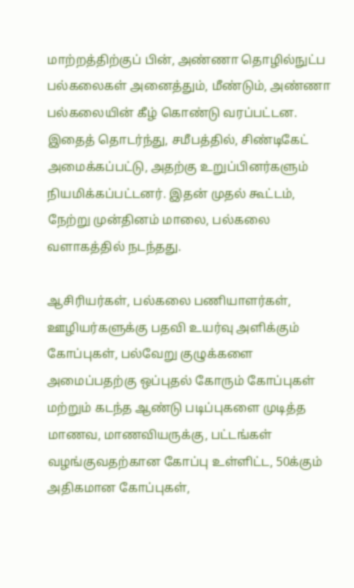மாற்றத்திற்குப் பின், அண்ணா தொழில்நுட்ப பல்கலைகள் அனைத்தும், மீண்டும், அண்ணா பல்கலையின் கீழ் கொண்டு வரப்பட்டன. இதைத் தொடர்ந்து, சமீபத்தில், சிண்டிகேட் அமைக்கப்பட்டு, அதற்கு உறுப்பினர்களும் நியமிக்கப்பட்டனர். இதன் முதல் கூட்டம், நேற்று முன்தினம் மாலை, பல்கலை வளாகத்தில் நடந்தது.

ஆசிரியர்கள், பல்கலை பணியாளர்கள், ஊழியர்களுக்கு பதவி உயர்வு அளிக்கும் கோப்புகள், பல்வேறு குழுக்களை அமைப்பதற்கு ஒப்புதல் கோரும் கோப்புகள் மற்றும் கடந்த ஆண்டு படிப்புகளை முடித்த மாணவ, மாணவியருக்கு, பட்டங்கள் வழங்குவதற்கான கோப்பு உள்ளிட்ட, 50க்கும் அதிகமான கோப்புகள்,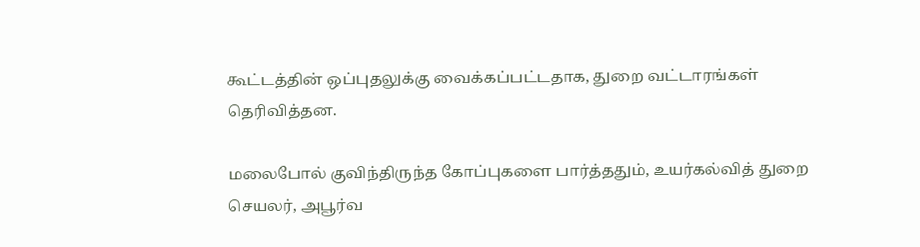கூட்டத்தின் ஒப்புதலுக்கு வைக்கப்பட்டதாக, துறை வட்டாரங்கள் தெரிவித்தன.

மலைபோல் குவிந்திருந்த கோப்புகளை பார்த்ததும், உயர்கல்வித் துறை செயலர், அபூர்வ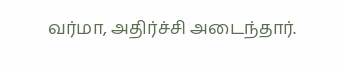வர்மா, அதிர்ச்சி அடைந்தார்.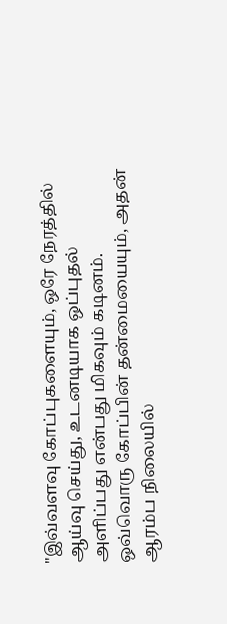"இவ்வளவு கோப்புகளையும், ஒரே நேரத்தில் ஆய்வு செய்து, உடனடியாக ஒப்புதல் அளிப்பது என்பது மிகவும் கடினம். ஒவ்வொரு கோப்பின் தன்மையையும், அதன் ஆரம்ப நிலையில்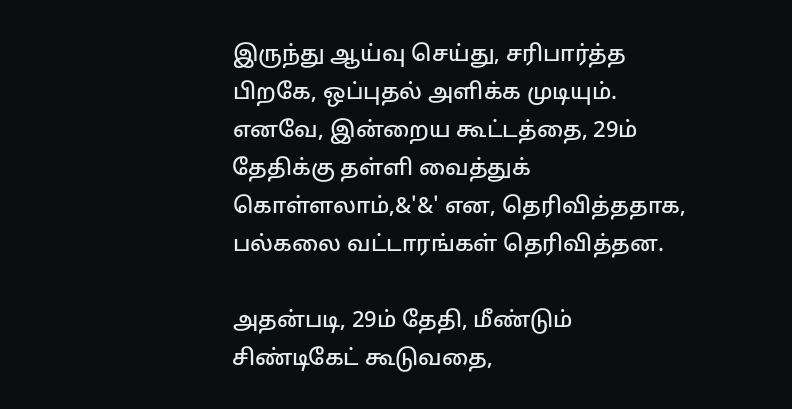இருந்து ஆய்வு செய்து, சரிபார்த்த பிறகே, ஒப்புதல் அளிக்க முடியும்.  எனவே, இன்றைய கூட்டத்தை, 29ம் தேதிக்கு தள்ளி வைத்துக் கொள்ளலாம்,&'&' என, தெரிவித்ததாக, பல்கலை வட்டாரங்கள் தெரிவித்தன.

அதன்படி, 29ம் தேதி, மீண்டும் சிண்டிகேட் கூடுவதை,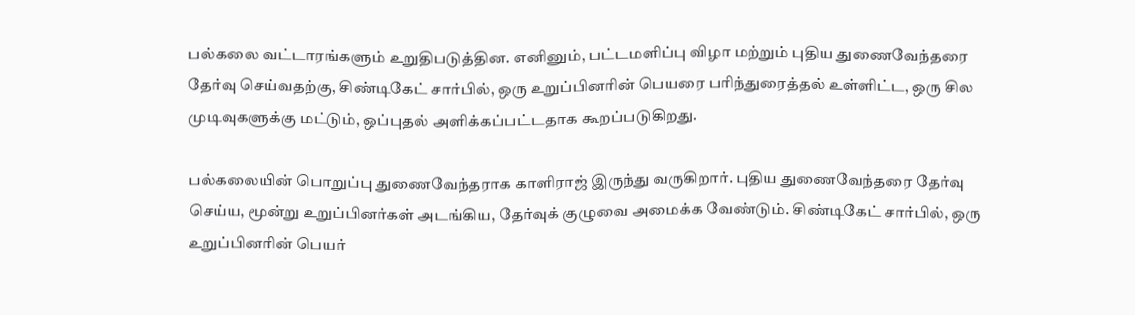பல்கலை வட்டாரங்களும் உறுதிபடுத்தின. எனினும், பட்டமளிப்பு விழா மற்றும் புதிய துணைவேந்தரை தேர்வு செய்வதற்கு, சிண்டிகேட் சார்பில், ஒரு உறுப்பினரின் பெயரை பரிந்துரைத்தல் உள்ளிட்ட, ஒரு சில முடிவுகளுக்கு மட்டும், ஒப்புதல் அளிக்கப்பட்டதாக கூறப்படுகிறது.

பல்கலையின் பொறுப்பு துணைவேந்தராக காளிராஜ் இருந்து வருகிறார். புதிய துணைவேந்தரை தேர்வு செய்ய, மூன்று உறுப்பினர்கள் அடங்கிய, தேர்வுக் குழுவை அமைக்க வேண்டும். சிண்டிகேட் சார்பில், ஒரு உறுப்பினரின் பெயர்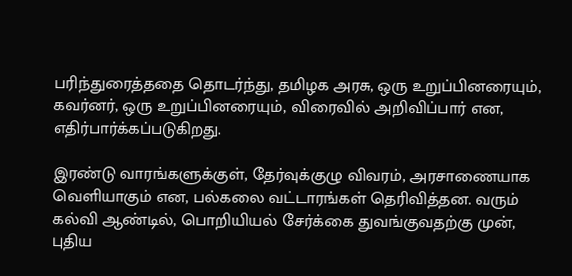பரிந்துரைத்ததை தொடர்ந்து, தமிழக அரசு, ஒரு உறுப்பினரையும், கவர்னர், ஒரு உறுப்பினரையும், விரைவில் அறிவிப்பார் என, எதிர்பார்க்கப்படுகிறது.

இரண்டு வாரங்களுக்குள், தேர்வுக்குழு விவரம், அரசாணையாக வெளியாகும் என, பல்கலை வட்டாரங்கள் தெரிவித்தன. வரும் கல்வி ஆண்டில், பொறியியல் சேர்க்கை துவங்குவதற்கு முன், புதிய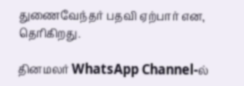துணைவேந்தர் பதவி ஏற்பார் என, தெரிகிறது.

தினமலர் WhatsApp Channel-ல்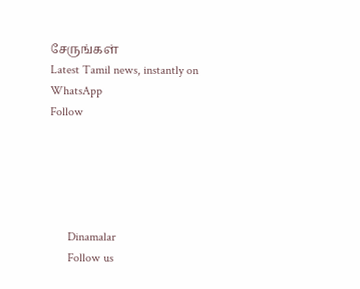சேருங்கள்
Latest Tamil news, instantly on WhatsApp
Follow





      Dinamalar
      Follow us